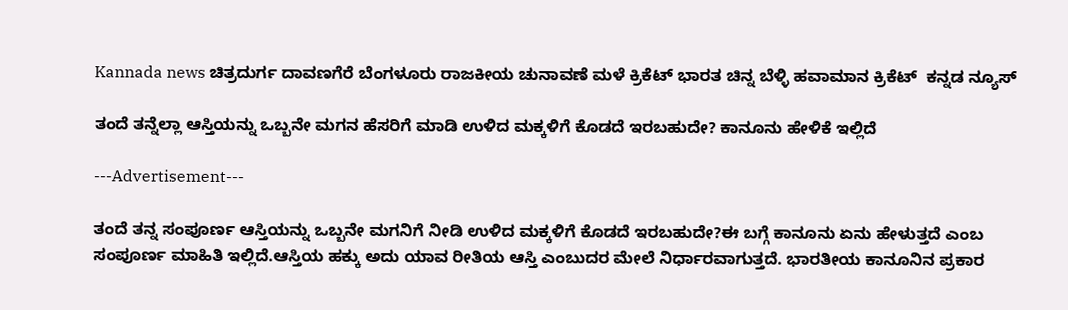Kannada news ಚಿತ್ರದುರ್ಗ ದಾವಣಗೆರೆ ಬೆಂಗಳೂರು ರಾಜಕೀಯ ಚುನಾವಣೆ ಮಳೆ ಕ್ರಿಕೆಟ್ ಭಾರತ ಚಿನ್ನ ಬೆಳ್ಳಿ ಹವಾಮಾನ ಕ್ರಿಕೆಟ್  ಕನ್ನಡ ನ್ಯೂಸ್

ತಂದೆ ತನ್ನೆಲ್ಲಾ ಆಸ್ತಿಯನ್ನು ಒಬ್ಬನೇ ಮಗನ ಹೆಸರಿಗೆ ಮಾಡಿ ಉಳಿದ ಮಕ್ಕಳಿಗೆ ಕೊಡದೆ ಇರಬಹುದೇ? ಕಾನೂನು ಹೇಳಿಕೆ ಇಲ್ಲಿದೆ‌

---Advertisement---

ತಂದೆ ತನ್ನ ಸಂಪೂರ್ಣ ಆಸ್ತಿಯನ್ನು ಒಬ್ಬನೇ ಮಗನಿಗೆ ನೀಡಿ ಉಳಿದ ಮಕ್ಕಳಿಗೆ ಕೊಡದೆ ಇರಬಹುದೇ?ಈ ಬಗ್ಗೆ ಕಾನೂನು ಏನು ಹೇಳುತ್ತದೆ ಎಂಬ ಸಂಪೂರ್ಣ ಮಾಹಿತಿ ಇಲ್ಲಿದೆ.ಆಸ್ತಿಯ ಹಕ್ಕು ಅದು ಯಾವ ರೀತಿಯ ಆಸ್ತಿ ಎಂಬುದರ ಮೇಲೆ ನಿರ್ಧಾರವಾಗುತ್ತದೆ. ಭಾರತೀಯ ಕಾನೂನಿನ ಪ್ರಕಾರ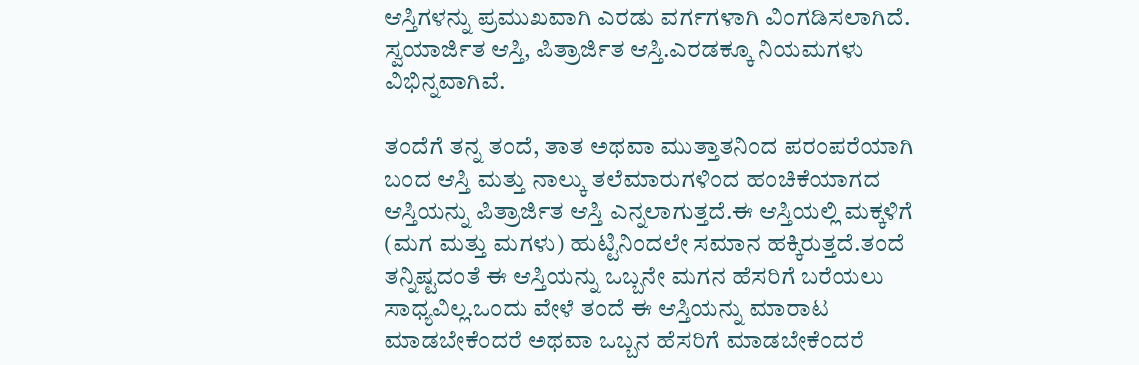ಆಸ್ತಿಗಳನ್ನು ಪ್ರಮುಖವಾಗಿ ಎರಡು ವರ್ಗಗಳಾಗಿ ವಿಂಗಡಿಸಲಾಗಿದೆ. ಸ್ವಯಾರ್ಜಿತ ಆಸ್ತಿ, ಪಿತ್ರಾರ್ಜಿತ ಆಸ್ತಿ.ಎರಡಕ್ಕೂ ನಿಯಮಗಳು ವಿಭಿನ್ನವಾಗಿವೆ.

ತಂದೆಗೆ ತನ್ನ ತಂದೆ, ತಾತ ಅಥವಾ ಮುತ್ತಾತನಿಂದ ಪರಂಪರೆಯಾಗಿ ಬಂದ ಆಸ್ತಿ ಮತ್ತು ನಾಲ್ಕು ತಲೆಮಾರುಗಳಿಂದ ಹಂಚಿಕೆಯಾಗದ ಆಸ್ತಿಯನ್ನು ಪಿತ್ರಾರ್ಜಿತ ಆಸ್ತಿ ಎನ್ನಲಾಗುತ್ತದೆ.ಈ ಆಸ್ತಿಯಲ್ಲಿ ಮಕ್ಕಳಿಗೆ (ಮಗ ಮತ್ತು ಮಗಳು) ಹುಟ್ಟಿನಿಂದಲೇ ಸಮಾನ ಹಕ್ಕಿರುತ್ತದೆ.ತಂದೆ ತನ್ನಿಷ್ಟದಂತೆ ಈ ಆಸ್ತಿಯನ್ನು ಒಬ್ಬನೇ ಮಗನ ಹೆಸರಿಗೆ ಬರೆಯಲು ಸಾಧ್ಯವಿಲ್ಲ.ಒಂದು ವೇಳೆ ತಂದೆ ಈ ಆಸ್ತಿಯನ್ನು ಮಾರಾಟ ಮಾಡಬೇಕೆಂದರೆ ಅಥವಾ ಒಬ್ಬನ ಹೆಸರಿಗೆ ಮಾಡಬೇಕೆಂದರೆ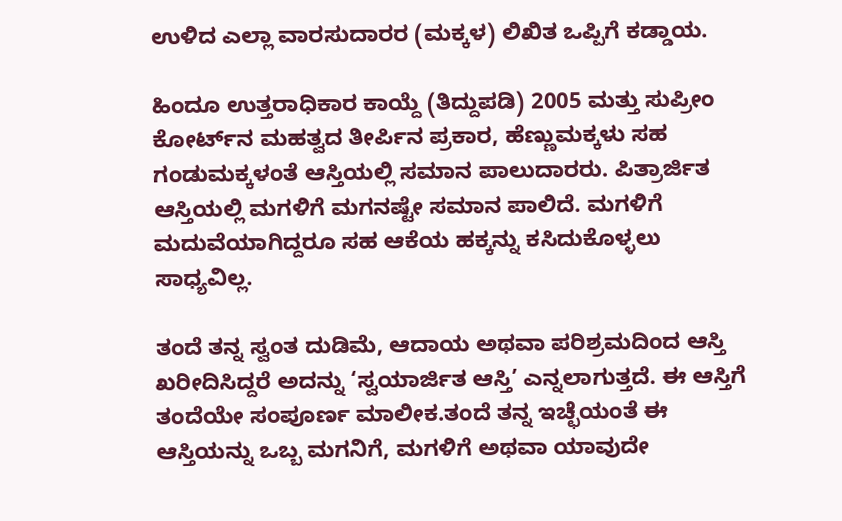ಉಳಿದ ಎಲ್ಲಾ ವಾರಸುದಾರರ (ಮಕ್ಕಳ) ಲಿಖಿತ ಒಪ್ಪಿಗೆ ಕಡ್ಡಾಯ.

ಹಿಂದೂ ಉತ್ತರಾಧಿಕಾರ ಕಾಯ್ದೆ (ತಿದ್ದುಪಡಿ) 2005 ಮತ್ತು ಸುಪ್ರೀಂ ಕೋರ್ಟ್‌ನ ಮಹತ್ವದ ತೀರ್ಪಿನ ಪ್ರಕಾರ, ಹೆಣ್ಣುಮಕ್ಕಳು ಸಹ ಗಂಡುಮಕ್ಕಳಂತೆ ಆಸ್ತಿಯಲ್ಲಿ ಸಮಾನ ಪಾಲುದಾರರು. ಪಿತ್ರಾರ್ಜಿತ ಆಸ್ತಿಯಲ್ಲಿ ಮಗಳಿಗೆ ಮಗನಷ್ಟೇ ಸಮಾನ ಪಾಲಿದೆ. ಮಗಳಿಗೆ ಮದುವೆಯಾಗಿದ್ದರೂ ಸಹ ಆಕೆಯ ಹಕ್ಕನ್ನು ಕಸಿದುಕೊಳ್ಳಲು ಸಾಧ್ಯವಿಲ್ಲ.

ತಂದೆ ತನ್ನ ಸ್ವಂತ ದುಡಿಮೆ, ಆದಾಯ ಅಥವಾ ಪರಿಶ್ರಮದಿಂದ ಆಸ್ತಿ ಖರೀದಿಸಿದ್ದರೆ ಅದನ್ನು ‘ಸ್ವಯಾರ್ಜಿತ ಆಸ್ತಿ’ ಎನ್ನಲಾಗುತ್ತದೆ. ಈ ಆಸ್ತಿಗೆ ತಂದೆಯೇ ಸಂಪೂರ್ಣ ಮಾಲೀಕ.ತಂದೆ ತನ್ನ ಇಚ್ಛೆಯಂತೆ ಈ ಆಸ್ತಿಯನ್ನು ಒಬ್ಬ ಮಗನಿಗೆ, ಮಗಳಿಗೆ ಅಥವಾ ಯಾವುದೇ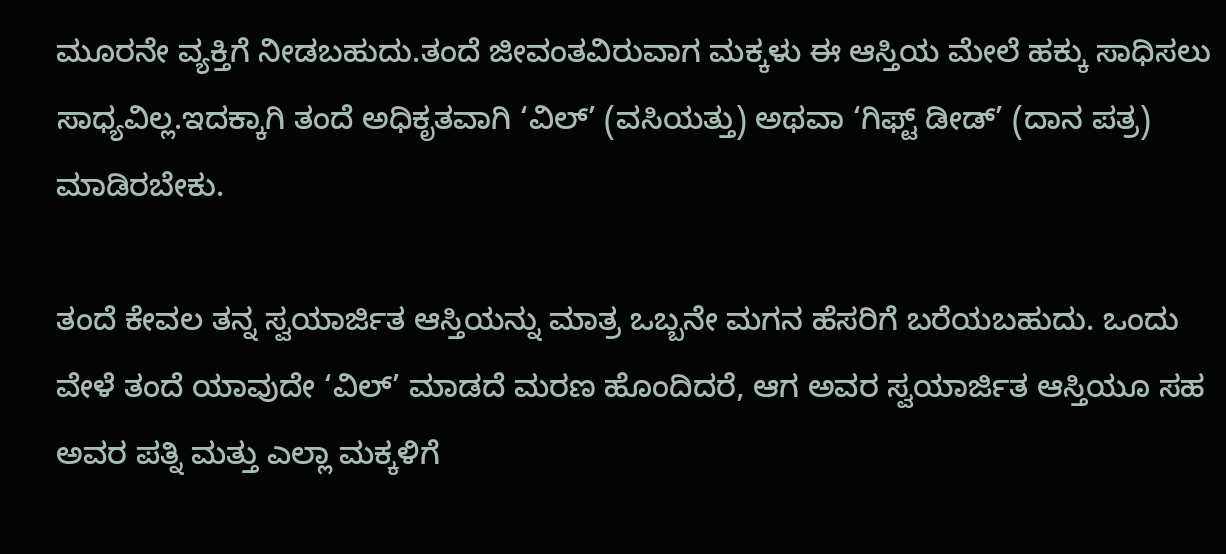ಮೂರನೇ ವ್ಯಕ್ತಿಗೆ ನೀಡಬಹುದು.ತಂದೆ ಜೀವಂತವಿರುವಾಗ ಮಕ್ಕಳು ಈ ಆಸ್ತಿಯ ಮೇಲೆ ಹಕ್ಕು ಸಾಧಿಸಲು ಸಾಧ್ಯವಿಲ್ಲ.ಇದಕ್ಕಾಗಿ ತಂದೆ ಅಧಿಕೃತವಾಗಿ ‘ವಿಲ್’ (ವಸಿಯತ್ತು) ಅಥವಾ ‘ಗಿಫ್ಟ್ ಡೀಡ್’ (ದಾನ ಪತ್ರ) ಮಾಡಿರಬೇಕು.

ತಂದೆ ಕೇವಲ ತನ್ನ ಸ್ವಯಾರ್ಜಿತ ಆಸ್ತಿಯನ್ನು ಮಾತ್ರ ಒಬ್ಬನೇ ಮಗನ ಹೆಸರಿಗೆ ಬರೆಯಬಹುದು. ಒಂದು ವೇಳೆ ತಂದೆ ಯಾವುದೇ ‘ವಿಲ್’ ಮಾಡದೆ ಮರಣ ಹೊಂದಿದರೆ, ಆಗ ಅವರ ಸ್ವಯಾರ್ಜಿತ ಆಸ್ತಿಯೂ ಸಹ ಅವರ ಪತ್ನಿ ಮತ್ತು ಎಲ್ಲಾ ಮಕ್ಕಳಿಗೆ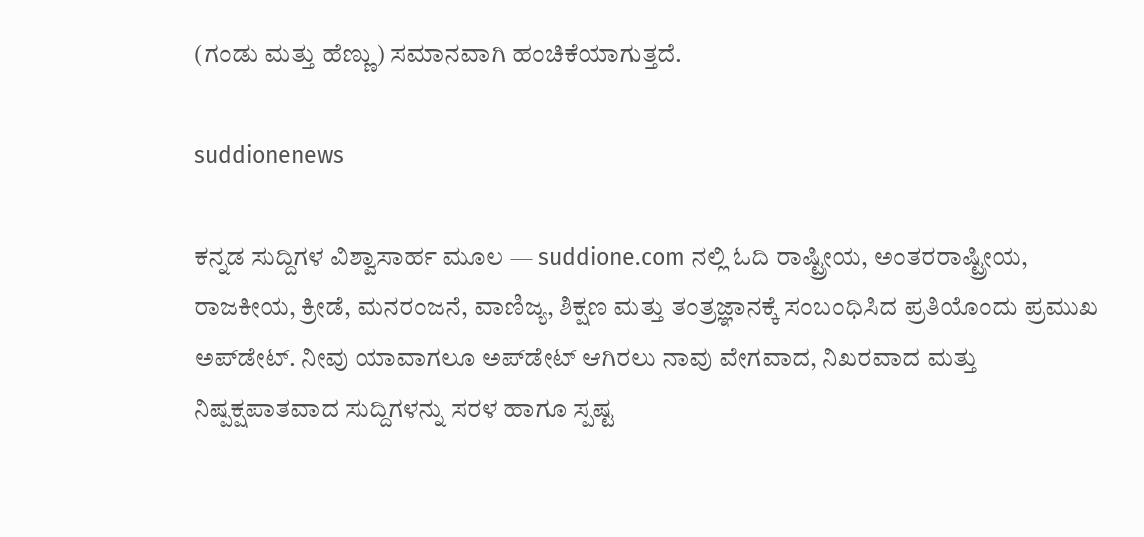(ಗಂಡು ಮತ್ತು ಹೆಣ್ಣು) ಸಮಾನವಾಗಿ ಹಂಚಿಕೆಯಾಗುತ್ತದೆ.

suddionenews

ಕನ್ನಡ ಸುದ್ದಿಗಳ ವಿಶ್ವಾಸಾರ್ಹ ಮೂಲ — suddione.com ನಲ್ಲಿ ಓದಿ ರಾಷ್ಟ್ರೀಯ, ಅಂತರರಾಷ್ಟ್ರೀಯ, ರಾಜಕೀಯ, ಕ್ರೀಡೆ, ಮನರಂಜನೆ, ವಾಣಿಜ್ಯ, ಶಿಕ್ಷಣ ಮತ್ತು ತಂತ್ರಜ್ಞಾನಕ್ಕೆ ಸಂಬಂಧಿಸಿದ ಪ್ರತಿಯೊಂದು ಪ್ರಮುಖ ಅಪ್‌ಡೇಟ್. ನೀವು ಯಾವಾಗಲೂ ಅಪ್‌ಡೇಟ್ ಆಗಿರಲು ನಾವು ವೇಗವಾದ, ನಿಖರವಾದ ಮತ್ತು ನಿಷ್ಪಕ್ಷಪಾತವಾದ ಸುದ್ದಿಗಳನ್ನು ಸರಳ ಹಾಗೂ ಸ್ಪಷ್ಟ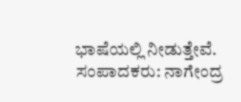ಭಾಷೆಯಲ್ಲಿ ನೀಡುತ್ತೇವೆ. ಸಂಪಾದಕರು: ನಾಗೇಂದ್ರ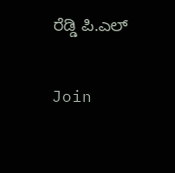ರೆಡ್ಡಿ ಪಿ.ಎಲ್

Join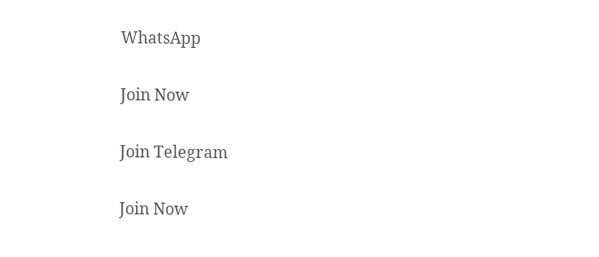WhatsApp

Join Now

Join Telegram

Join Now